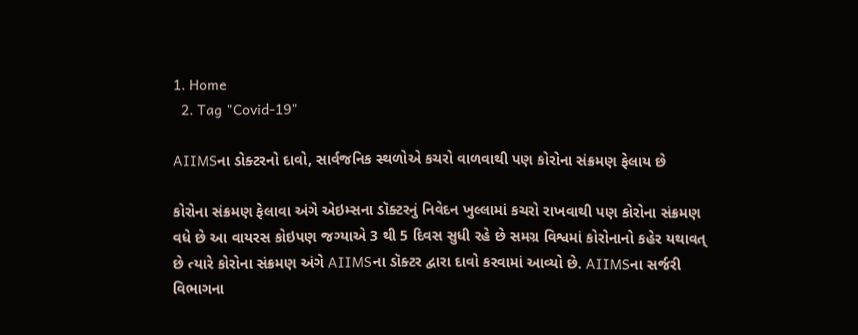1. Home
  2. Tag "Covid-19"

AIIMSના ડોક્ટરનો દાવો, સાર્વજનિક સ્થળોએ કચરો વાળવાથી પણ કોરોના સંક્રમણ ફેલાય છે

કોરોના સંક્રમણ ફેલાવા અંગે એઇમ્સના ડૉક્ટરનું નિવેદન ખુલ્લામાં કચરો રાખવાથી પણ કોરોના સંક્રમણ વધે છે આ વાયરસ કોઇપણ જગ્યાએ 3 થી 5 દિવસ સુધી રહે છે સમગ્ર વિશ્વમાં કોરોનાનો કહેર યથાવત્ છે ત્યારે કોરોના સંક્રમણ અંગે AIIMSના ડૉક્ટર દ્વારા દાવો કરવામાં આવ્યો છે. AIIMSના સર્જરી વિભાગના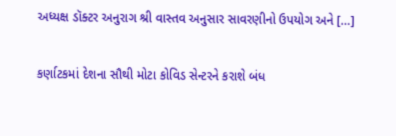અધ્યક્ષ ડૉક્ટર અનુરાગ શ્રી વાસ્તવ અનુસાર સાવરણીનો ઉપયોગ અને […]

કર્ણાટકમાં દેશના સૌથી મોટા કોવિડ સેન્ટરને કરાશે બંધ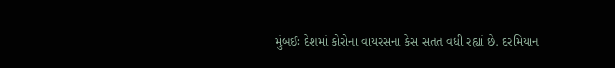મુંબઈઃ દેશમાં કોરોના વાયરસના કેસ સતત વધી રહ્યાં છે. દરમિયાન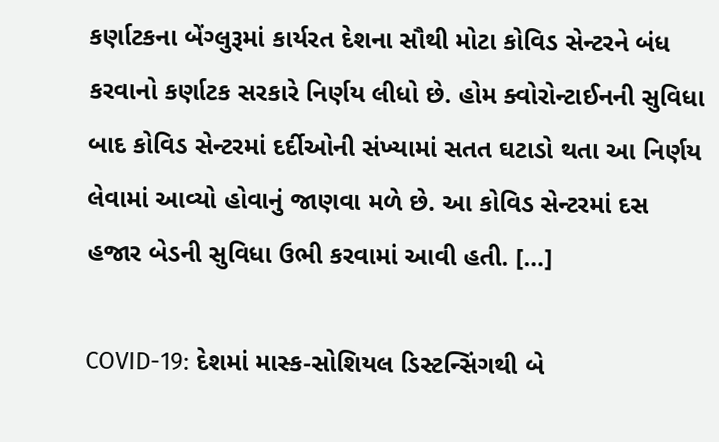કર્ણાટકના બેંગ્લુરૂમાં કાર્યરત દેશના સૌથી મોટા કોવિડ સેન્ટરને બંધ કરવાનો કર્ણાટક સરકારે નિર્ણય લીધો છે. હોમ ક્વોરોન્ટાઈનની સુવિધા બાદ કોવિડ સેન્ટરમાં દર્દીઓની સંખ્યામાં સતત ઘટાડો થતા આ નિર્ણય લેવામાં આવ્યો હોવાનું જાણવા મળે છે. આ કોવિડ સેન્ટરમાં દસ હજાર બેડની સુવિધા ઉભી કરવામાં આવી હતી. […]

COVID-19: દેશમાં માસ્ક-સોશિયલ ડિસ્ટન્સિંગથી બે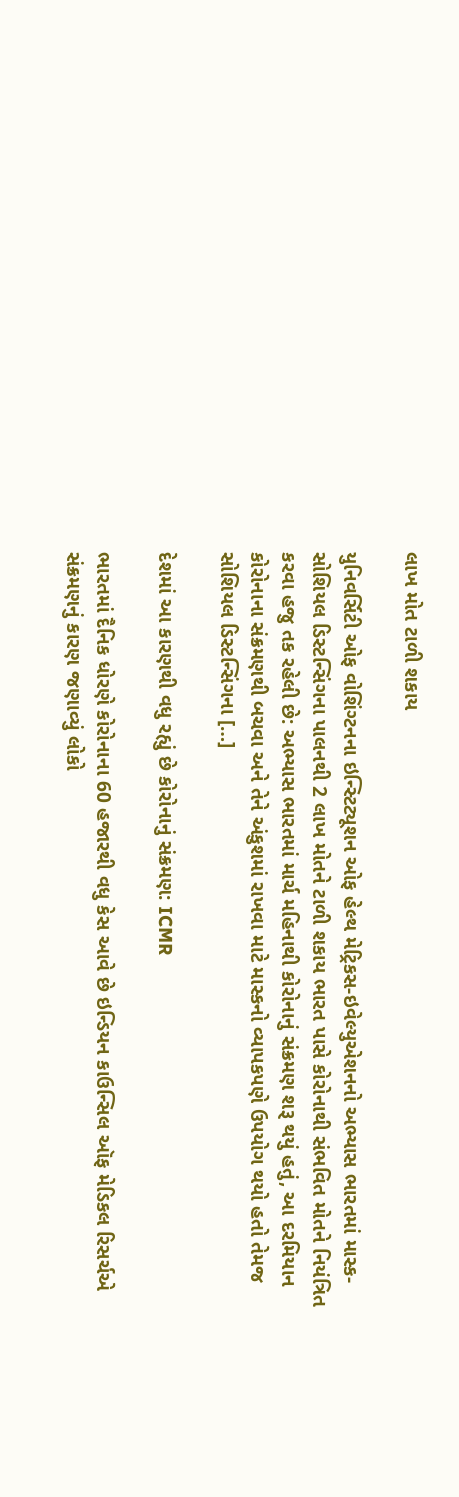લાખ મોત ટાળી શકાય

યુનિવર્સિટી ઓફ વોશિંગ્ટનના ઇન્સ્ટિટ્યૂશન ઓફ હેલ્થ મેટ્રિકસ-ઇવેલ્યુએશનનો અભ્યાસ ભારતમાં માસ્ક-સોશિયલ ડિસ્ટન્સિંગના પાલનથી 2 લાખ મોતને ટાળી શકાય ભારત પાસે કોરોનાથી સંભવિત મોતને નિયંત્રિત કરવા હજુ તક રહેલી છે: અભ્યાસ ભારતમાં માર્ચ મહિનાથી કોરોનાનું સંક્રમણ શરૂ થયું હતું, આ દરમિયાન કોરોનાના સંક્રમણથી બચવા અને તેને અંકુશમાં રાખવા માટે માસ્કનો વ્યાપકપણે ઉપયોગ થયો હતો તેમજ સોશિયલ ડિસ્ટન્સિંગના […]

દેશમાં આ કારણથી વધુ રહ્યું છે કોરોનાનું સંક્રમણ: ICMR

ભારતમાં દૈનિક ધોરણે કોરોનાના 60 હજારથી વધુ કેસ આવે છે ઇન્ડિયન કાઉન્સિલ ઑફ મેડિકલ રિસર્ચએ સંક્રમણનું કારણ જણાવ્યું લોકો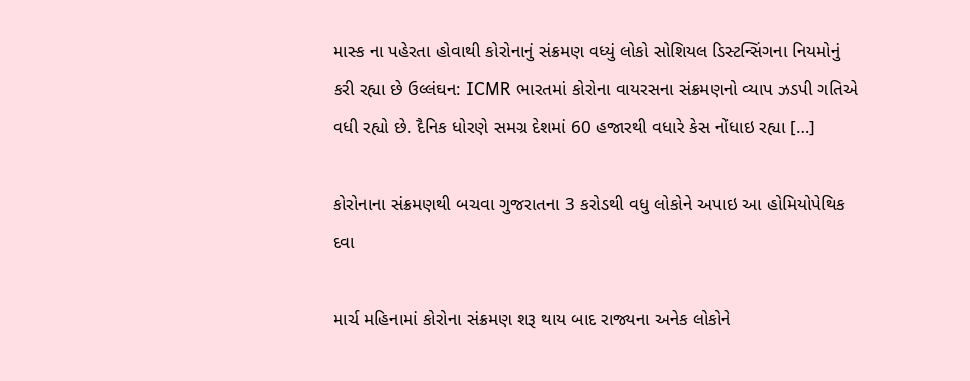માસ્ક ના પહેરતા હોવાથી કોરોનાનું સંક્રમણ વધ્યું લોકો સોશિયલ ડિસ્ટન્સિંગના નિયમોનું કરી રહ્યા છે ઉલ્લંઘન: ICMR ભારતમાં કોરોના વાયરસના સંક્રમણનો વ્યાપ ઝડપી ગતિએ વધી રહ્યો છે. દૈનિક ધોરણે સમગ્ર દેશમાં 60 હજારથી વધારે કેસ નોંધાઇ રહ્યા […]

કોરોનાના સંક્રમણથી બચવા ગુજરાતના 3 કરોડથી વધુ લોકોને અપાઇ આ હોમિયોપેથિક દવા

માર્ચ મહિનામાં કોરોના સંક્રમણ શરૂ થાય બાદ રાજ્યના અનેક લોકોને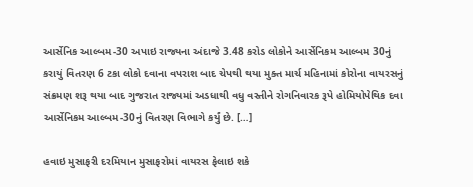આર્સેનિક આલ્બમ-30 અપાઇ રાજ્યના અંદાજે 3.48 કરોડ લોકોને આર્સેનિકમ આલ્બમ 30નું કરાયું વિતરણ 6 ટકા લોકો દવાના વપરાશ બાદ ચેપથી થયા મુક્ત માર્ચ મહિનામાં કોરોના વાયરસનું સંક્રમણ શરૂ થયા બાદ ગુજરાત રાજ્યમાં અડધાથી વધુ વસ્તીને રોગનિવારક રૂપે હોમિયોપેથિક દવા આર્સેનિકમ આલ્બમ-30નું વિતરણ વિભાગે કર્યું છે. […]

હવાઇ મુસાફરી દરમિયાન મુસાફરોમાં વાયરસ ફેલાઇ શકે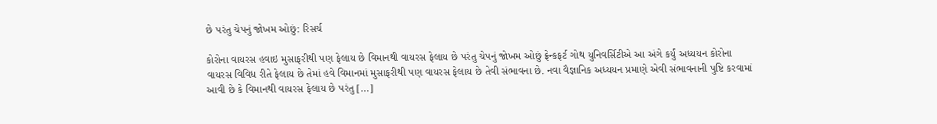છે પરંતુ ચેપનું જોખમ ઓછું: રિસર્ચ

કોરોના વાયરસ હવાઇ મુસાફરીથી પણ ફેલાય છે વિમાનથી વાયરસ ફેલાય છે પરંતુ ચેપનું જોખમ ઓછું ફ્રેન્કફર્ટ ગોથ યુનિવર્સિટીએ આ અંગે કર્યું અધ્યયન કોરોના વાયરસ વિવિધ રીતે ફેલાય છે તેમાં હવે વિમાનમાં મુસાફરીથી પણ વાયરસ ફેલાય છે તેવી સંભાવના છે. નવા વૈજ્ઞાનિક અધ્યયન પ્રમાણે એવી સંભાવનાની પુષ્ટિ કરવામાં આવી છે કે વિમાનથી વાયરસ ફેલાય છે પરંતુ […]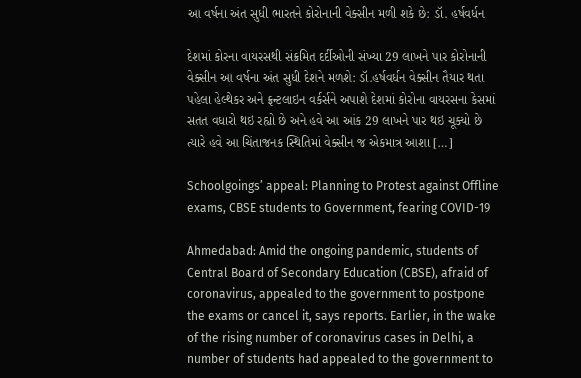આ વર્ષના અંત સુધી ભારતને કોરોનાની વેક્સીન મળી શકે છે: ડૉ. હર્ષવર્ધન

દેશમાં કોરના વાયરસથી સંક્રમિત દર્દીઓની સંખ્યા 29 લાખને પાર કોરોનાની વેક્સીન આ વર્ષના અંત સુધી દેશને મળશે: ડૉ.હર્ષવર્ધન વેક્સીન તૈયાર થતા પહેલા હેલ્થેકર અને ફ્રન્ટલાઇન વર્કર્સને અપાશે દેશમાં કોરોના વાયરસના કેસમાં સતત વધારો થઇ રહ્યો છે અને હવે આ આંક 29 લાખને પાર થઇ ચૂક્યો છે ત્યારે હવે આ ચિંતાજનક સ્થિતિમાં વેક્સીન જ એકમાત્ર આશા […]

Schoolgoings’ appeal: Planning to Protest against Offline exams, CBSE students to Government, fearing COVID-19

Ahmedabad: Amid the ongoing pandemic, students of Central Board of Secondary Education (CBSE), afraid of coronavirus, appealed to the government to postpone the exams or cancel it, says reports. Earlier, in the wake of the rising number of coronavirus cases in Delhi, a number of students had appealed to the government to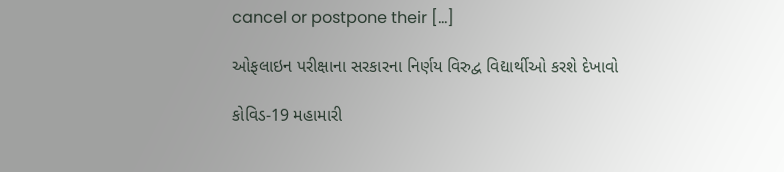cancel or postpone their […]

ઓફલાઇન પરીક્ષાના સરકારના નિર્ણય વિરુદ્વ વિદ્યાર્થીઓ કરશે દેખાવો

કોવિડ-19 મહામારી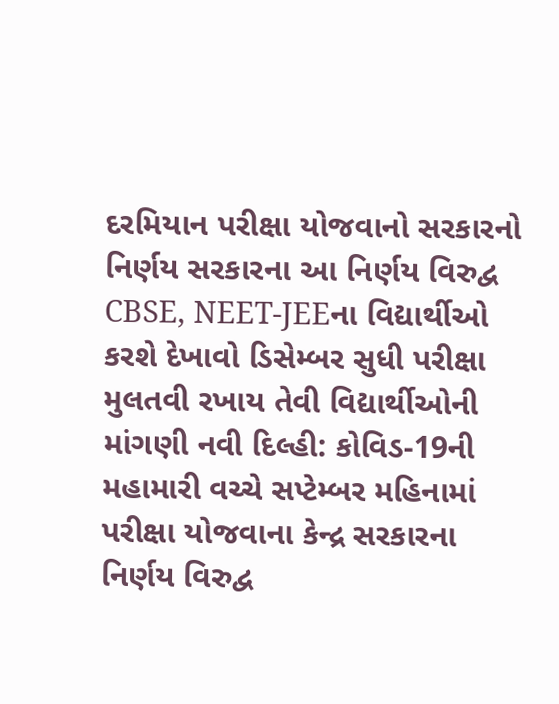દરમિયાન પરીક્ષા યોજવાનો સરકારનો નિર્ણય સરકારના આ નિર્ણય વિરુદ્વ CBSE, NEET-JEEના વિદ્યાર્થીઓ કરશે દેખાવો ડિસેમ્બર સુધી પરીક્ષા મુલતવી રખાય તેવી વિદ્યાર્થીઓની માંગણી નવી દિલ્હી: કોવિડ-19ની મહામારી વચ્ચે સપ્ટેમ્બર મહિનામાં પરીક્ષા યોજવાના કેન્દ્ર સરકારના નિર્ણય વિરુદ્વ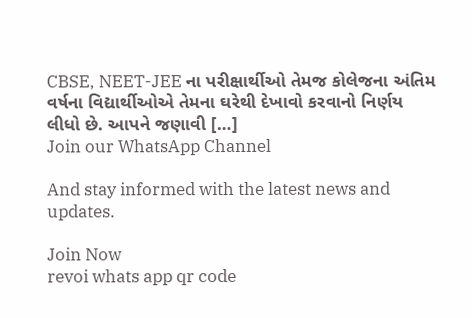CBSE, NEET-JEE ના પરીક્ષાર્થીઓ તેમજ કોલેજના અંતિમ વર્ષના વિદ્યાર્થીઓએ તેમના ઘરેથી દેખાવો કરવાનો નિર્ણય લીધો છે. આપને જણાવી […]
Join our WhatsApp Channel

And stay informed with the latest news and updates.

Join Now
revoi whats app qr code